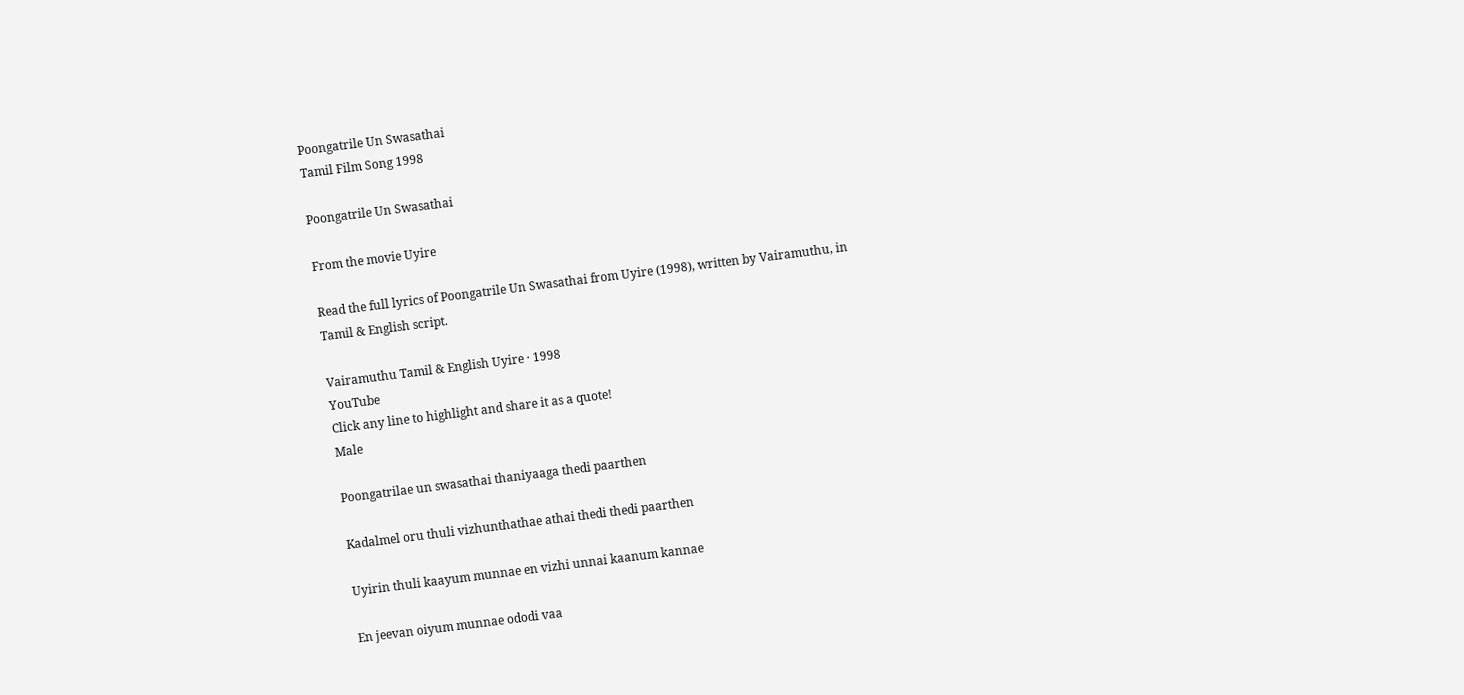Poongatrile Un Swasathai
Tamil Film Song 1998

Poongatrile Un Swasathai

From the movie Uyire

Read the full lyrics of Poongatrile Un Swasathai from Uyire (1998), written by Vairamuthu, in Tamil & English script.

Vairamuthu Tamil & English Uyire · 1998
YouTube
Click any line to highlight and share it as a quote!
Male

Poongatrilae un swasathai thaniyaaga thedi paarthen

Kadalmel oru thuli vizhunthathae athai thedi thedi paarthen

Uyirin thuli kaayum munnae en vizhi unnai kaanum kannae

En jeevan oiyum munnae ododi vaa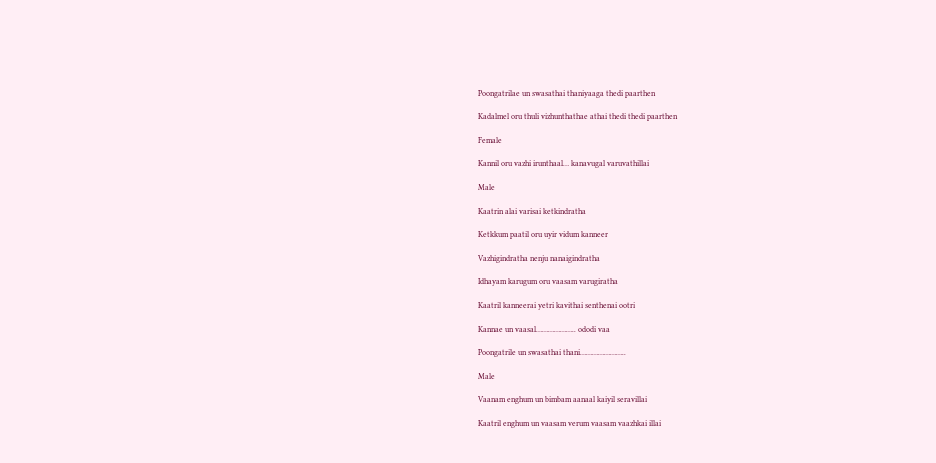Poongatrilae un swasathai thaniyaaga thedi paarthen

Kadalmel oru thuli vizhunthathae athai thedi thedi paarthen

Female

Kannil oru vazhi irunthaal… kanavugal varuvathillai

Male

Kaatrin alai varisai ketkindratha

Ketkkum paatil oru uyir vidum kanneer

Vazhigindratha nenju nanaigindratha

Idhayam karugum oru vaasam varugiratha

Kaatril kanneerai yetri kavithai senthenai ootri

Kannae un vaasal……………….. ododi vaa

Poongatrile un swasathai thani…………………..

Male

Vaanam enghum un bimbam aanaal kaiyil seravillai

Kaatril enghum un vaasam verum vaasam vaazhkai illai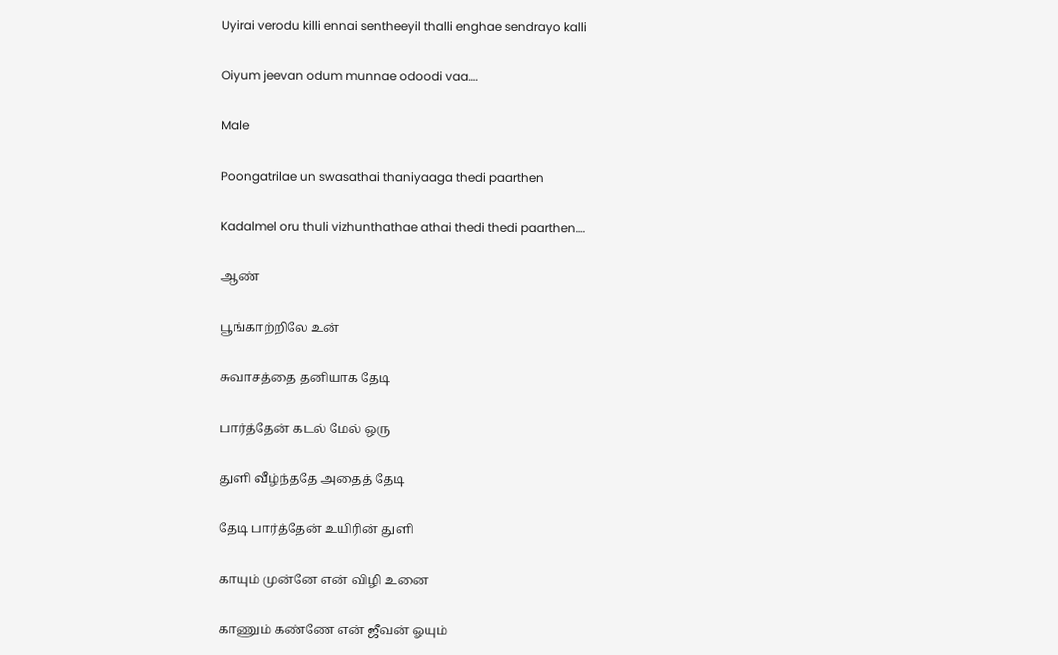Uyirai verodu killi ennai sentheeyil thalli enghae sendrayo kalli

Oiyum jeevan odum munnae odoodi vaa….

Male

Poongatrilae un swasathai thaniyaaga thedi paarthen

Kadalmel oru thuli vizhunthathae athai thedi thedi paarthen….

ஆண்

பூங்காற்றிலே உன்

சுவாசத்தை தனியாக தேடி

பார்த்தேன் கடல் மேல் ஒரு

துளி வீழ்ந்ததே அதைத் தேடி

தேடி பார்த்தேன் உயிரின் துளி

காயும் முன்னே என் விழி உனை

காணும் கண்ணே என் ஜீவன் ஓயும்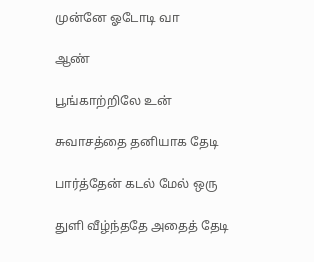முன்னே ஓடோடி வா

ஆண்

பூங்காற்றிலே உன்

சுவாசத்தை தனியாக தேடி

பார்த்தேன் கடல் மேல் ஒரு

துளி வீழ்ந்ததே அதைத் தேடி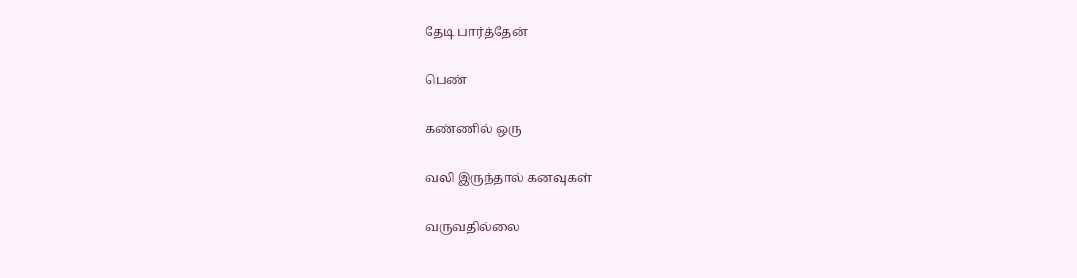தேடி பார்த்தேன்

பெண்

கண்ணில் ஒரு

வலி இருந்தால் கனவுகள்

வருவதில்லை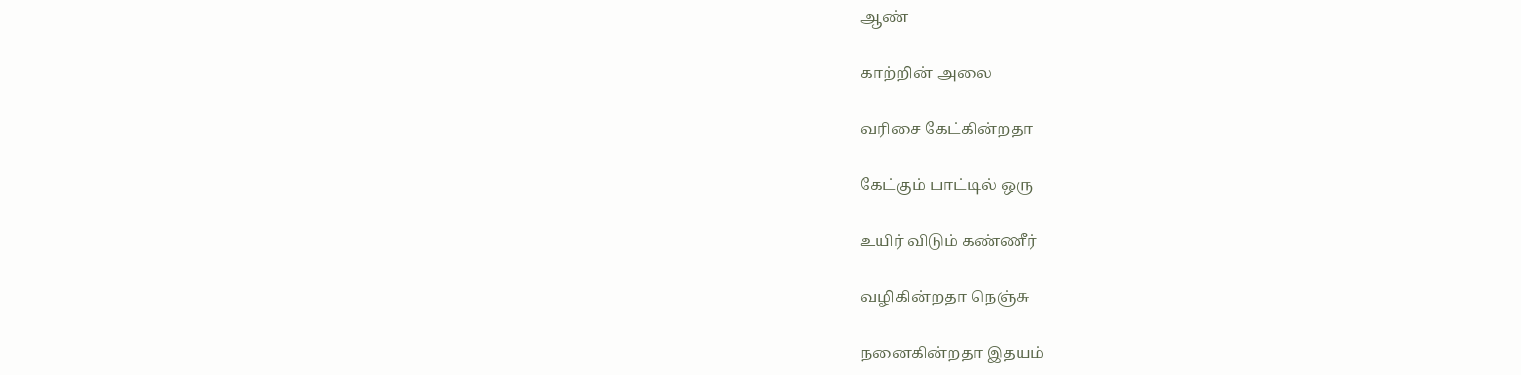ஆண்

காற்றின் அலை

வரிசை கேட்கின்றதா

கேட்கும் பாட்டில் ஒரு

உயிர் விடும் கண்ணீர்

வழிகின்றதா நெஞ்சு

நனைகின்றதா இதயம்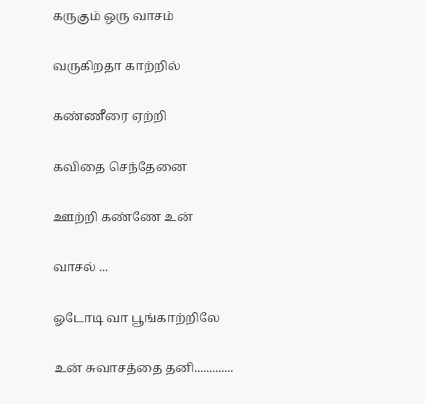கருகும் ஒரு வாசம்

வருகிறதா காற்றில்

கண்ணீரை ஏற்றி

கவிதை செந்தேனை

ஊற்றி கண்ணே உன்

வாசல் ...

ஓடோடி வா பூங்காற்றிலே

உன் சுவாசத்தை தனி.............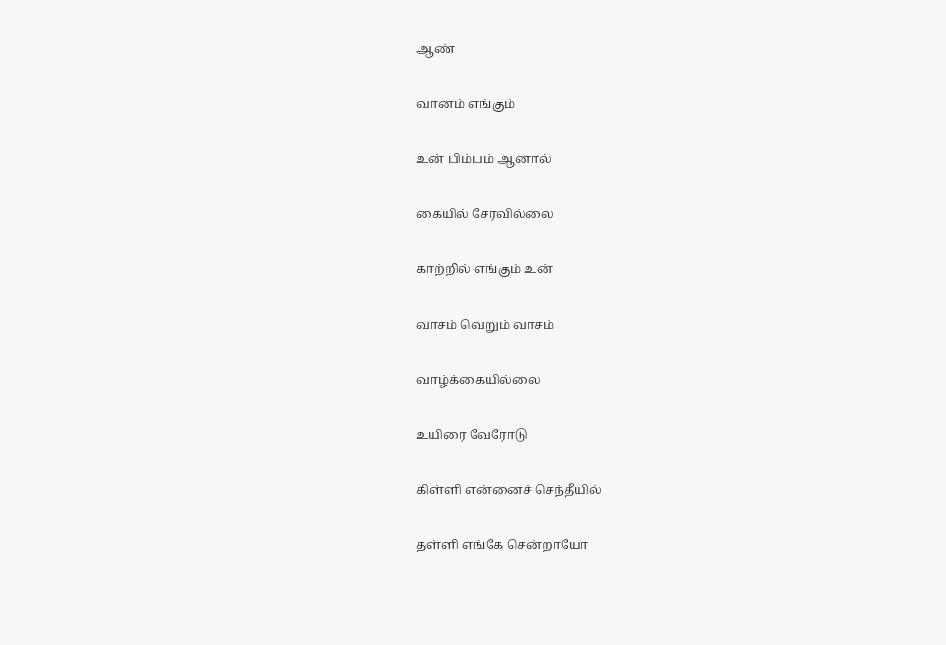ஆண்

வானம் எங்கும்

உன் பிம்பம் ஆனால்

கையில் சேரவில்லை

காற்றில் எங்கும் உன்

வாசம் வெறும் வாசம்

வாழ்க்கையில்லை

உயிரை வேரோடு

கிள்ளி என்னைச் செந்தீயில்

தள்ளி எங்கே சென்றாயோ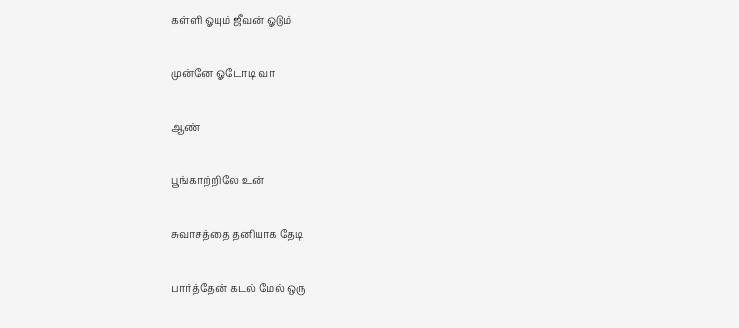கள்ளி ஓயும் ஜீவன் ஓடும்

முன்னே ஓடோடி வா

ஆண்

பூங்காற்றிலே உன்

சுவாசத்தை தனியாக தேடி

பார்த்தேன் கடல் மேல் ஒரு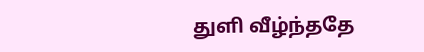துளி வீழ்ந்ததே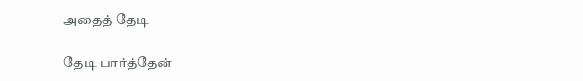அதைத் தேடி

தேடி பார்த்தேன்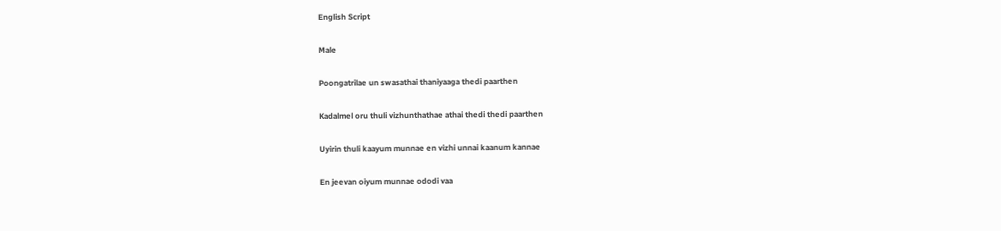English Script

Male

Poongatrilae un swasathai thaniyaaga thedi paarthen

Kadalmel oru thuli vizhunthathae athai thedi thedi paarthen

Uyirin thuli kaayum munnae en vizhi unnai kaanum kannae

En jeevan oiyum munnae ododi vaa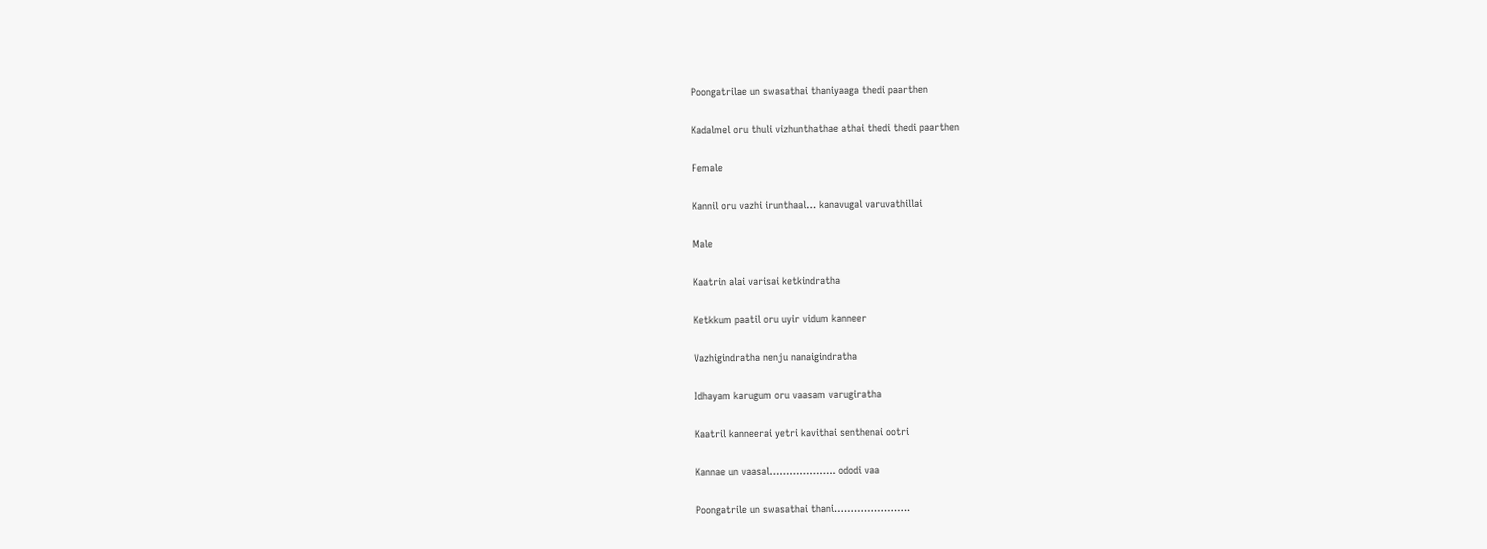Poongatrilae un swasathai thaniyaaga thedi paarthen

Kadalmel oru thuli vizhunthathae athai thedi thedi paarthen

Female

Kannil oru vazhi irunthaal… kanavugal varuvathillai

Male

Kaatrin alai varisai ketkindratha

Ketkkum paatil oru uyir vidum kanneer

Vazhigindratha nenju nanaigindratha

Idhayam karugum oru vaasam varugiratha

Kaatril kanneerai yetri kavithai senthenai ootri

Kannae un vaasal……………….. ododi vaa

Poongatrile un swasathai thani…………………..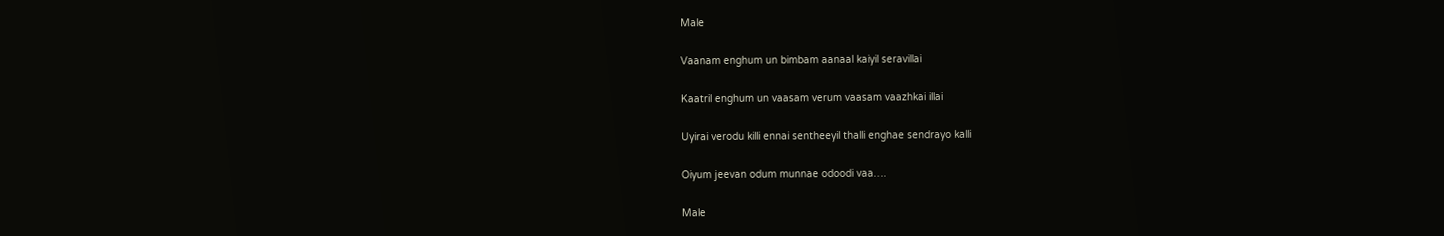Male

Vaanam enghum un bimbam aanaal kaiyil seravillai

Kaatril enghum un vaasam verum vaasam vaazhkai illai

Uyirai verodu killi ennai sentheeyil thalli enghae sendrayo kalli

Oiyum jeevan odum munnae odoodi vaa….

Male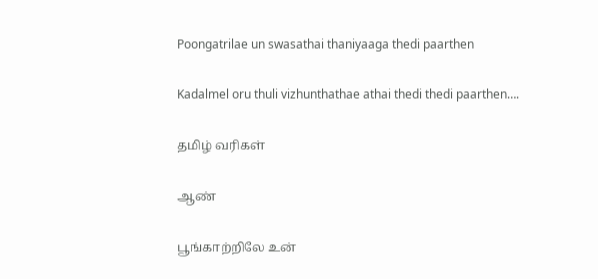Poongatrilae un swasathai thaniyaaga thedi paarthen

Kadalmel oru thuli vizhunthathae athai thedi thedi paarthen….

தமிழ் வரிகள்

ஆண்

பூங்காற்றிலே உன்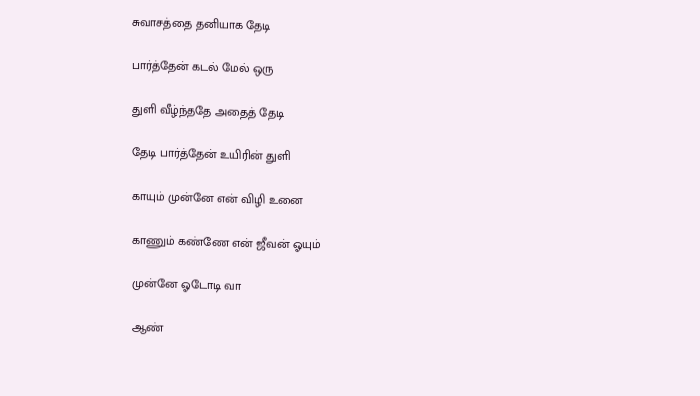சுவாசத்தை தனியாக தேடி

பார்த்தேன் கடல் மேல் ஒரு

துளி வீழ்ந்ததே அதைத் தேடி

தேடி பார்த்தேன் உயிரின் துளி

காயும் முன்னே என் விழி உனை

காணும் கண்ணே என் ஜீவன் ஓயும்

முன்னே ஓடோடி வா

ஆண்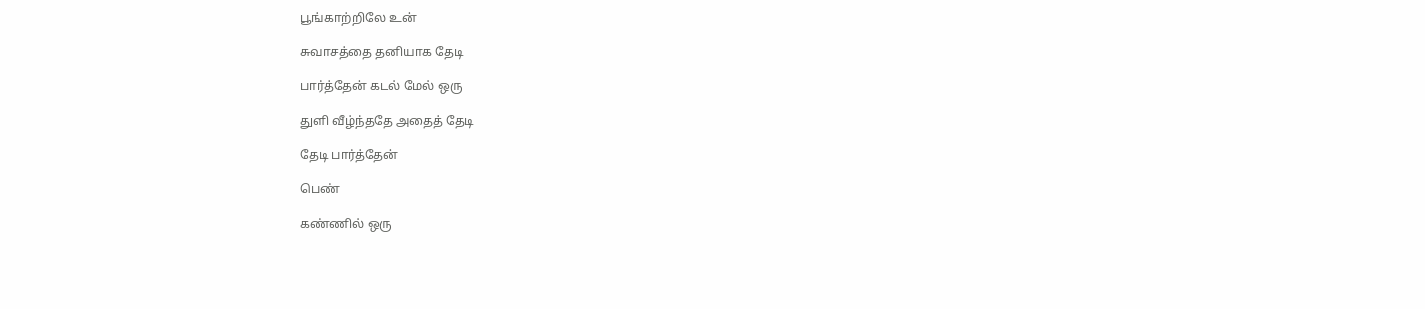பூங்காற்றிலே உன்

சுவாசத்தை தனியாக தேடி

பார்த்தேன் கடல் மேல் ஒரு

துளி வீழ்ந்ததே அதைத் தேடி

தேடி பார்த்தேன்

பெண்

கண்ணில் ஒரு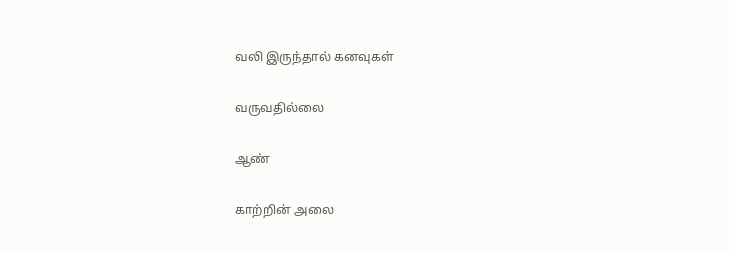வலி இருந்தால் கனவுகள்

வருவதில்லை

ஆண்

காற்றின் அலை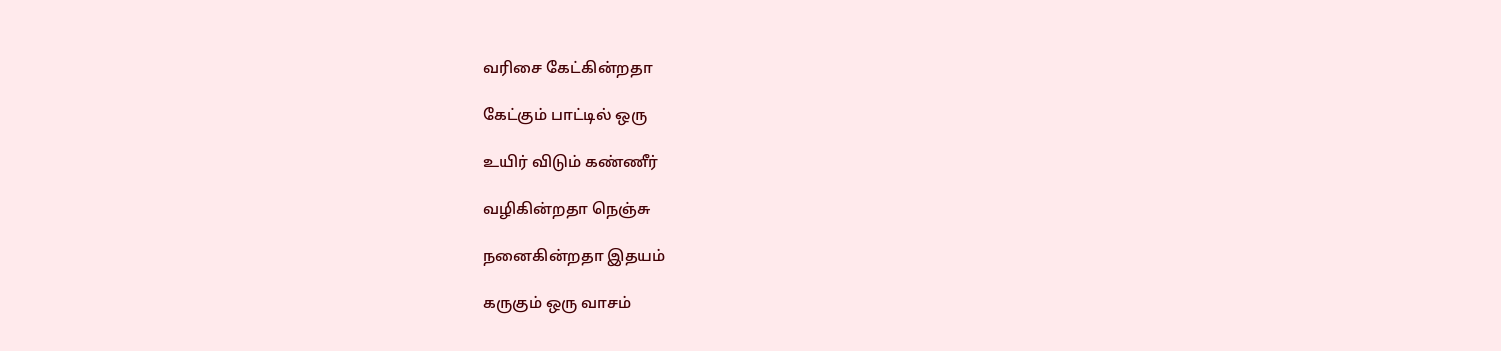வரிசை கேட்கின்றதா

கேட்கும் பாட்டில் ஒரு

உயிர் விடும் கண்ணீர்

வழிகின்றதா நெஞ்சு

நனைகின்றதா இதயம்

கருகும் ஒரு வாசம்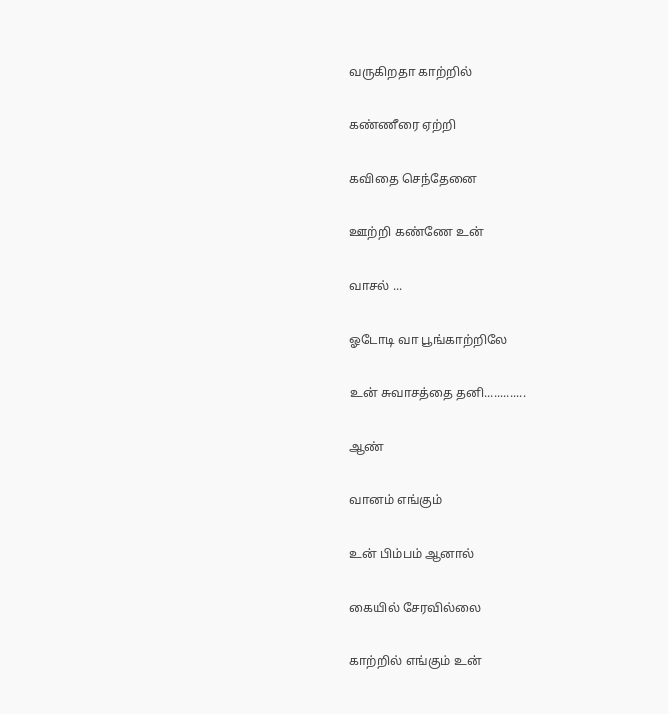வருகிறதா காற்றில்

கண்ணீரை ஏற்றி

கவிதை செந்தேனை

ஊற்றி கண்ணே உன்

வாசல் ...

ஓடோடி வா பூங்காற்றிலே

உன் சுவாசத்தை தனி.............

ஆண்

வானம் எங்கும்

உன் பிம்பம் ஆனால்

கையில் சேரவில்லை

காற்றில் எங்கும் உன்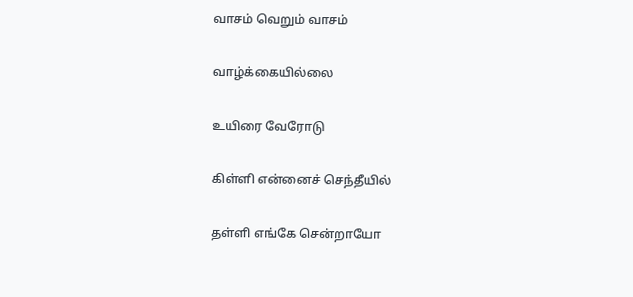வாசம் வெறும் வாசம்

வாழ்க்கையில்லை

உயிரை வேரோடு

கிள்ளி என்னைச் செந்தீயில்

தள்ளி எங்கே சென்றாயோ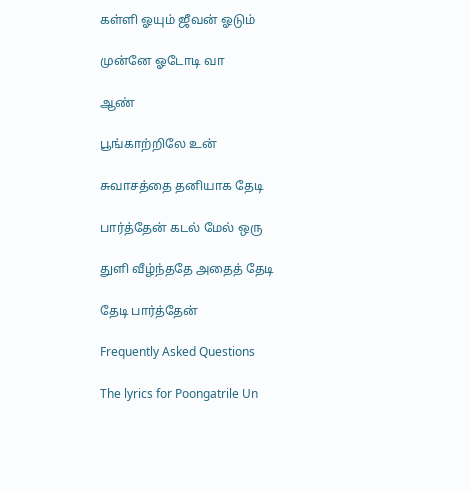கள்ளி ஓயும் ஜீவன் ஓடும்

முன்னே ஓடோடி வா

ஆண்

பூங்காற்றிலே உன்

சுவாசத்தை தனியாக தேடி

பார்த்தேன் கடல் மேல் ஒரு

துளி வீழ்ந்ததே அதைத் தேடி

தேடி பார்த்தேன்

Frequently Asked Questions

The lyrics for Poongatrile Un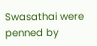Swasathai were penned by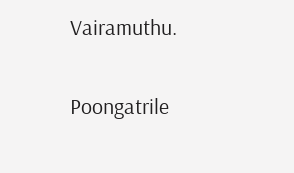Vairamuthu.

Poongatrile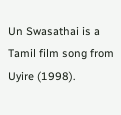Un Swasathai is a Tamil film song from Uyire (1998).